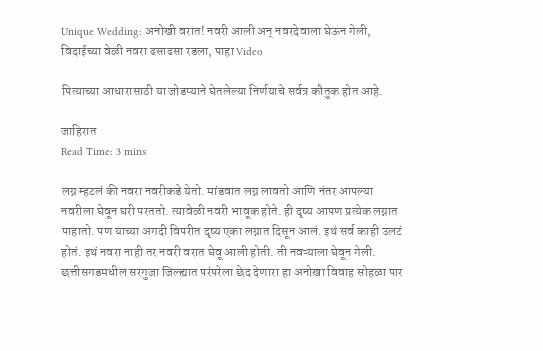Unique Wedding: अनोखी वरात! नवरी आली अन् नवरदेवाला घेऊन गेली, विदाईच्या वेळी नवरा ढसाढसा रडला, पाहा Video

पित्याच्या आधारासाठी या जोडप्याने घेतलेल्या निर्णयाचे सर्वत्र कौतुक होत आहे.

जाहिरात
Read Time: 3 mins

लग्न म्हटलं की नवरा नवरीकडे येतो. मांडवात लग्न लावतो आणि नंतर आपल्या नवरीला घेवून घरी परततो. त्यावेळी नवरी भावूक होते. ही दृष्य आपण प्रत्येक लग्नात पाहातो. पण याच्या अगदी विपरीत दृष्य एका लग्नात दिसून आलं. इथं सर्व काही उलटं होतं. इथं नवरा नाही तर नवरी वरात घेवू आली होती. ती नवऱ्याला घेवून गेली. छत्तीसगडमधील सरगुजा जिल्ह्यात परंपरेला छेद देणारा हा अनोखा विवाह सोहळा पार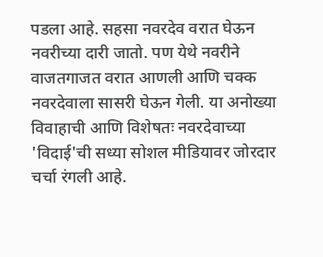पडला आहे. सहसा नवरदेव वरात घेऊन नवरीच्या दारी जातो. पण येथे नवरीने वाजतगाजत वरात आणली आणि चक्क नवरदेवाला सासरी घेऊन गेली. या अनोख्या विवाहाची आणि विशेषतः नवरदेवाच्या 'विदाई'ची सध्या सोशल मीडियावर जोरदार चर्चा रंगली आहे.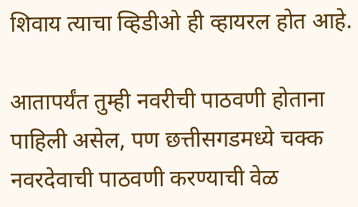शिवाय त्याचा व्हिडीओ ही व्हायरल होत आहे.

आतापर्यंत तुम्ही नवरीची पाठवणी होताना पाहिली असेल, पण छत्तीसगडमध्ये चक्क नवरदेवाची पाठवणी करण्याची वेळ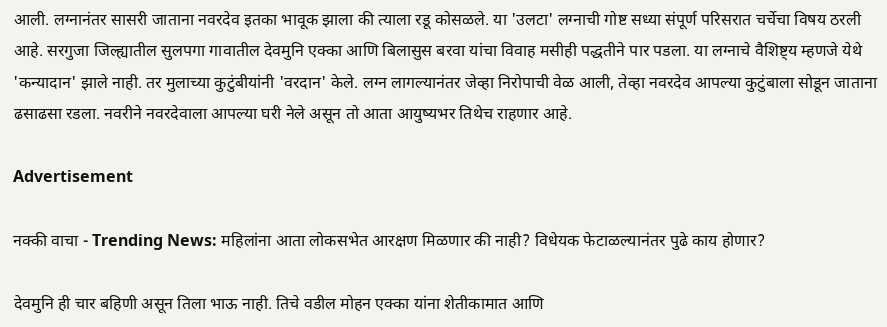आली. लग्नानंतर सासरी जाताना नवरदेव इतका भावूक झाला की त्याला रडू कोसळले. या 'उलटा' लग्नाची गोष्ट सध्या संपूर्ण परिसरात चर्चेचा विषय ठरली आहे. सरगुजा जिल्ह्यातील सुलपगा गावातील देवमुनि एक्का आणि बिलासुस बरवा यांचा विवाह मसीही पद्धतीने पार पडला. या लग्नाचे वैशिष्ट्य म्हणजे येथे 'कन्यादान' झाले नाही. तर मुलाच्या कुटुंबीयांनी 'वरदान' केले. लग्न लागल्यानंतर जेव्हा निरोपाची वेळ आली, तेव्हा नवरदेव आपल्या कुटुंबाला सोडून जाताना ढसाढसा रडला. नवरीने नवरदेवाला आपल्या घरी नेले असून तो आता आयुष्यभर तिथेच राहणार आहे.

Advertisement

नक्की वाचा - Trending News: महिलांना आता लोकसभेत आरक्षण मिळणार की नाही? विधेयक फेटाळल्यानंतर पुढे काय होणार?

देवमुनि ही चार बहिणी असून तिला भाऊ नाही. तिचे वडील मोहन एक्का यांना शेतीकामात आणि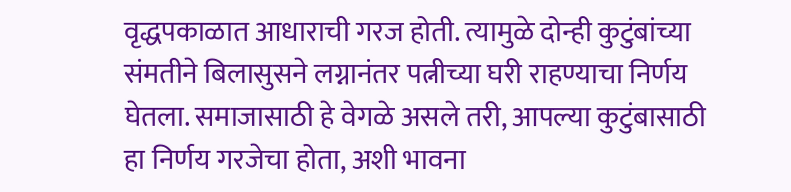वृद्धपकाळात आधाराची गरज होती. त्यामुळे दोन्ही कुटुंबांच्या संमतीने बिलासुसने लग्नानंतर पत्नीच्या घरी राहण्याचा निर्णय घेतला. समाजासाठी हे वेगळे असले तरी, आपल्या कुटुंबासाठी हा निर्णय गरजेचा होता, अशी भावना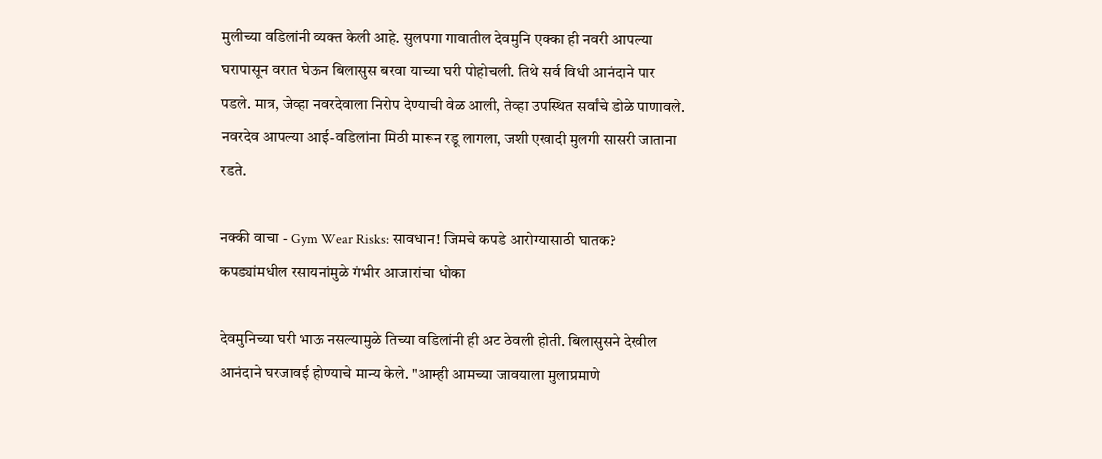मुलीच्या वडिलांनी व्यक्त केली आहे. सुलपगा गावातील देवमुनि एक्का ही नवरी आपल्या घरापासून वरात घेऊन बिलासुस बरवा याच्या घरी पोहोचली. तिथे सर्व विधी आनंदाने पार पडले. मात्र, जेव्हा नवरदेवाला निरोप देण्याची वेळ आली, तेव्हा उपस्थित सर्वांचे डोळे पाणावले. नवरदेव आपल्या आई-वडिलांना मिठी मारून रडू लागला, जशी एखादी मुलगी सासरी जाताना रडते.

नक्की वाचा - Gym Wear Risks: सावधान! जिमचे कपडे आरोग्यासाठी घातक? कपड्यांमधील रसायनांमुळे गंभीर आजारांचा धोका

देवमुनिच्या घरी भाऊ नसल्यामुळे तिच्या वडिलांनी ही अट ठेवली होती. बिलासुसने देखील आनंदाने घरजावई होण्याचे मान्य केले. "आम्ही आमच्या जावयाला मुलाप्रमाणे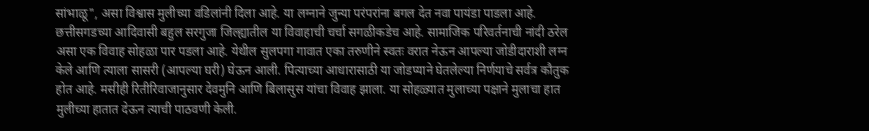सांभाळू", असा विश्वास मुलीच्या वडिलांनी दिला आहे. या लग्नाने जुन्या परंपरांना बगल देत नवा पायंडा पाडला आहे. छत्तीसगडच्या आदिवासी बहुल सरगुजा जिल्ह्यातील या विवाहाची चर्चा सगळीकडेच आहे. सामाजिक परिवर्तनाची नांदी ठरेल असा एक विवाह सोहळा पार पडला आहे. येथील सुलपगा गावात एका तरुणीने स्वतः वरात नेऊन आपल्या जोडीदाराशी लग्न केले आणि त्याला सासरी (आपल्या घरी) घेऊन आली. पित्याच्या आधारासाठी या जोडप्याने घेतलेल्या निर्णयाचे सर्वत्र कौतुक होत आहे. मसीही रितीरिवाजानुसार देवमुनि आणि बिलासुस यांचा विवाह झाला. या सोहळ्यात मुलाच्या पक्षाने मुलाचा हात मुलीच्या हातात देऊन त्याची पाठवणी केली.